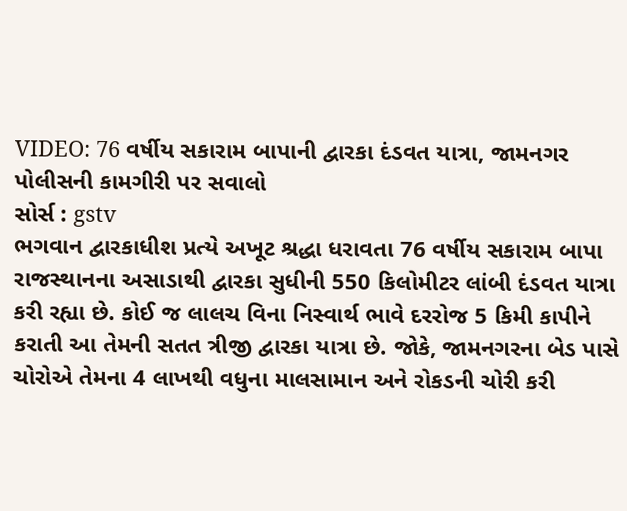VIDEO: 76 વર્ષીય સકારામ બાપાની દ્વારકા દંડવત યાત્રા, જામનગર પોલીસની કામગીરી પર સવાલો
સોર્સ : gstv
ભગવાન દ્વારકાધીશ પ્રત્યે અખૂટ શ્રદ્ધા ધરાવતા 76 વર્ષીય સકારામ બાપા રાજસ્થાનના અસાડાથી દ્વારકા સુધીની 550 કિલોમીટર લાંબી દંડવત યાત્રા કરી રહ્યા છે. કોઈ જ લાલચ વિના નિસ્વાર્થ ભાવે દરરોજ 5 કિમી કાપીને કરાતી આ તેમની સતત ત્રીજી દ્વારકા યાત્રા છે. જોકે, જામનગરના બેડ પાસે ચોરોએ તેમના 4 લાખથી વધુના માલસામાન અને રોકડની ચોરી કરી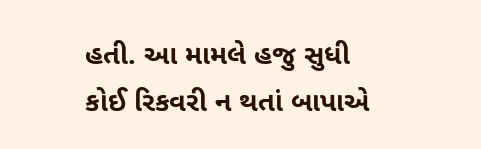હતી. આ મામલે હજુ સુધી કોઈ રિકવરી ન થતાં બાપાએ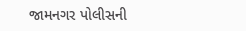જામનગર પોલીસની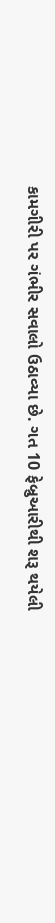કામગીરી પર ગંભીર સવાલો ઉઠાવ્યા છે. ગત 10 ફેબ્રુઆરીથી શરૂ થયેલી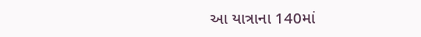આ યાત્રાના 140માં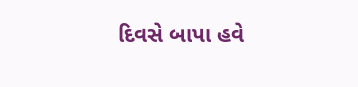દિવસે બાપા હવે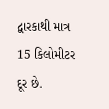દ્વારકાથી માત્ર 15 કિલોમીટર દૂર છે.